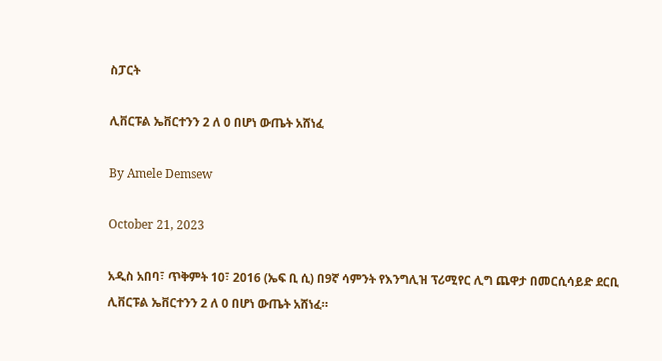ስፓርት

ሊቨርፑል ኤቨርተንን 2 ለ 0 በሆነ ውጤት አሸነፈ

By Amele Demsew

October 21, 2023

አዲስ አበባ፣ ጥቅምት 10፣ 2016 (ኤፍ ቢ ሲ) በ9ኛ ሳምንት የእንግሊዝ ፕሪሚየር ሊግ ጨዋታ በመርሲሳይድ ደርቢ ሊቨርፑል ኤቨርተንን 2 ለ 0 በሆነ ውጤት አሸነፈ።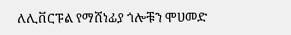ለሊቨርፑል የማሸነፊያ ጎሎቹን ሞሀመድ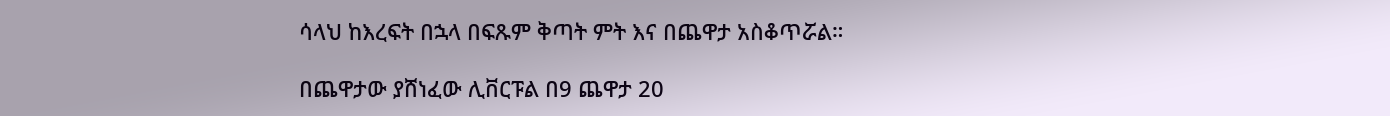ሳላህ ከእረፍት በኋላ በፍጹም ቅጣት ምት እና በጨዋታ አስቆጥሯል።

በጨዋታው ያሸነፈው ሊቨርፑል በ9 ጨዋታ 20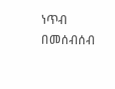ነጥብ በመሰብሰብ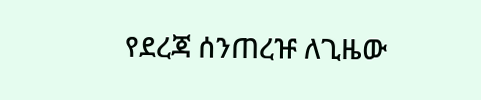የደረጃ ሰንጠረዡ ለጊዜው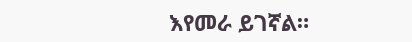እየመራ ይገኛል።